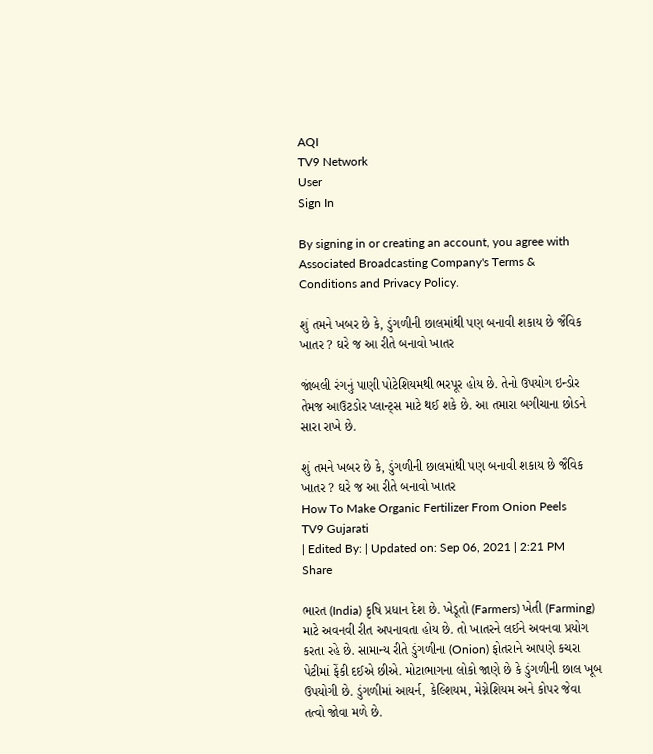AQI
TV9 Network
User
Sign In

By signing in or creating an account, you agree with Associated Broadcasting Company's Terms & Conditions and Privacy Policy.

શું તમને ખબર છે કે, ડુંગળીની છાલમાંથી પણ બનાવી શકાય છે જૈવિક ખાતર ? ઘરે જ આ રીતે બનાવો ખાતર

જાંબલી રંગનું પાણી પોટેશિયમથી ભરપૂર હોય છે. તેનો ઉપયોગ ઇન્ડોર તેમજ આઉટડોર પ્લાન્ટ્સ માટે થઈ શકે છે. આ તમારા બગીચાના છોડને સારા રાખે છે.

શું તમને ખબર છે કે, ડુંગળીની છાલમાંથી પણ બનાવી શકાય છે જૈવિક ખાતર ? ઘરે જ આ રીતે બનાવો ખાતર
How To Make Organic Fertilizer From Onion Peels
TV9 Gujarati
| Edited By: | Updated on: Sep 06, 2021 | 2:21 PM
Share

ભારત (India) કૃષિ પ્રધાન દેશ છે. ખેડૂતો (Farmers) ખેતી (Farming) માટે અવનવી રીત અપનાવતા હોય છે. તો ખાતરને લઈને અવનવા પ્રયોગ કરતા રહે છે. સામાન્ય રીતે ડુંગળીના (Onion) ફોતરાને આપણે કચરા પેટીમાં ફેંકી દઈએ છીએ. મોટાભાગના લોકો જાણે છે કે ડુંગળીની છાલ ખૂબ ઉપયોગી છે. ડુંગળીમાં આયર્ન, કેલ્શિયમ, મેગ્નેશિયમ અને કોપર જેવા તત્વો જોવા મળે છે.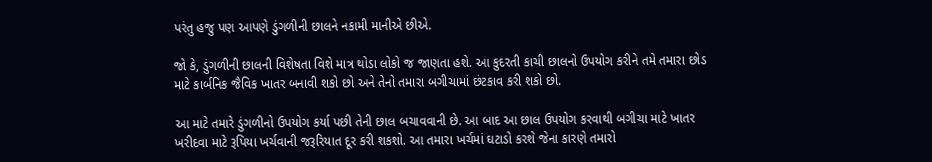પરંતુ હજુ પણ આપણે ડુંગળીની છાલને નકામી માનીએ છીએ.

જો કે, ડુંગળીની છાલની વિશેષતા વિશે માત્ર થોડા લોકો જ જાણતા હશે. આ કુદરતી કાચી છાલનો ઉપયોગ કરીને તમે તમારા છોડ માટે કાર્બનિક જૈવિક ખાતર બનાવી શકો છો અને તેનો તમારા બગીચામાં છંટકાવ કરી શકો છો.

આ માટે તમારે ડુંગળીનો ઉપયોગ કર્યા પછી તેની છાલ બચાવવાની છે. આ બાદ આ છાલ ઉપયોગ કરવાથી બગીચા માટે ખાતર ખરીદવા માટે રૂપિયા ખર્ચવાની જરૂરિયાત દૂર કરી શકશો. આ તમારા ખર્ચમાં ઘટાડો કરશે જેના કારણે તમારો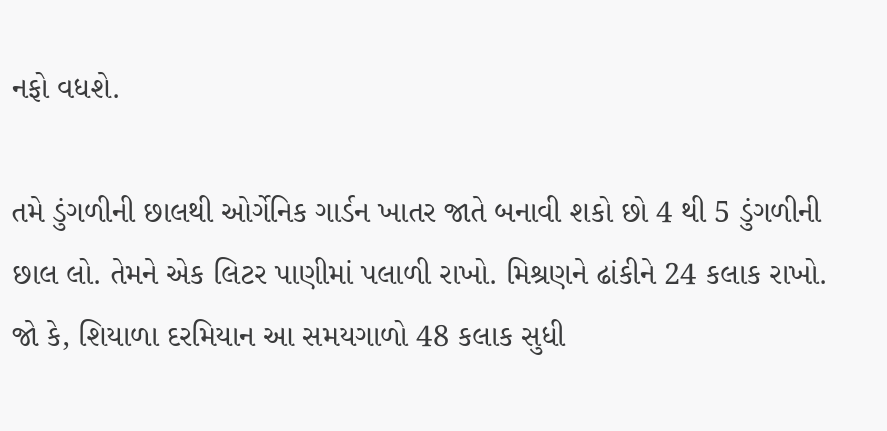નફો વધશે.

તમે ડુંગળીની છાલથી ઓર્ગેનિક ગાર્ડન ખાતર જાતે બનાવી શકો છો 4 થી 5 ડુંગળીની છાલ લો. તેમને એક લિટર પાણીમાં પલાળી રાખો. મિશ્રણને ઢાંકીને 24 કલાક રાખો. જો કે, શિયાળા દરમિયાન આ સમયગાળો 48 કલાક સુધી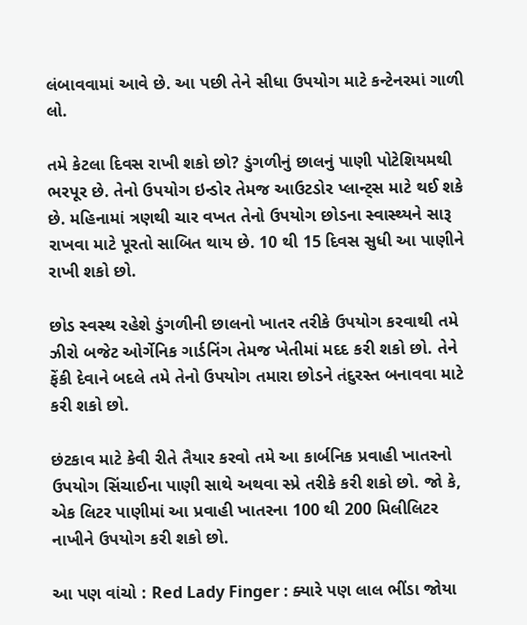લંબાવવામાં આવે છે. આ પછી તેને સીધા ઉપયોગ માટે કન્ટેનરમાં ગાળી લો.

તમે કેટલા દિવસ રાખી શકો છો? ડુંગળીનું છાલનું પાણી પોટેશિયમથી ભરપૂર છે. તેનો ઉપયોગ ઇન્ડોર તેમજ આઉટડોર પ્લાન્ટ્સ માટે થઈ શકે છે. મહિનામાં ત્રણથી ચાર વખત તેનો ઉપયોગ છોડના સ્વાસ્થ્યને સારૂ રાખવા માટે પૂરતો સાબિત થાય છે. 10 થી 15 દિવસ સુધી આ પાણીને રાખી શકો છો.

છોડ સ્વસ્થ રહેશે ડુંગળીની છાલનો ખાતર તરીકે ઉપયોગ કરવાથી તમે ઝીરો બજેટ ઓર્ગેનિક ગાર્ડનિંગ તેમજ ખેતીમાં મદદ કરી શકો છો. તેને ફેંકી દેવાને બદલે તમે તેનો ઉપયોગ તમારા છોડને તંદુરસ્ત બનાવવા માટે કરી શકો છો.

છંટકાવ માટે કેવી રીતે તૈયાર કરવો તમે આ કાર્બનિક પ્રવાહી ખાતરનો ઉપયોગ સિંચાઈના પાણી સાથે અથવા સ્પ્રે તરીકે કરી શકો છો. જો કે, એક લિટર પાણીમાં આ પ્રવાહી ખાતરના 100 થી 200 મિલીલિટર નાખીને ઉપયોગ કરી શકો છો.

આ પણ વાંચો : Red Lady Finger : ક્યારે પણ લાલ ભીંડા જોયા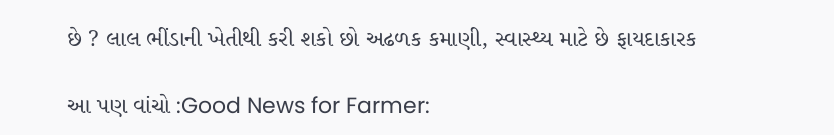છે ? લાલ ભીંડાની ખેતીથી કરી શકો છો અઢળક કમાણી, સ્વાસ્થ્ય માટે છે ફાયદાકારક

આ પણ વાંચો :Good News for Farmer: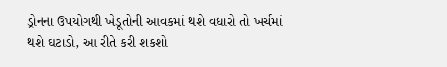ડ્રોનના ઉપયોગથી ખેડૂતોની આવકમાં થશે વધારો તો ખર્ચમાં થશે ઘટાડો, આ રીતે કરી શકશો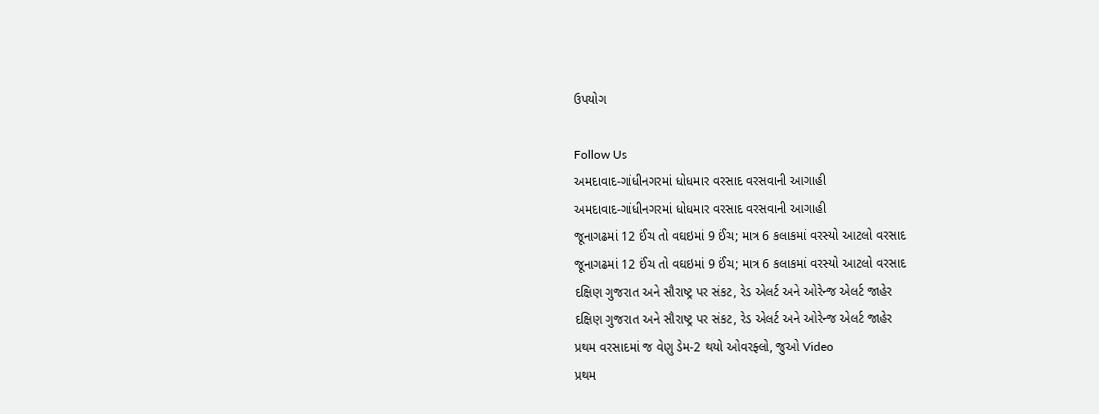ઉપયોગ

Follow Us
અમદાવાદ-ગાંધીનગરમાં ધોધમાર વરસાદ વરસવાની આગાહી
અમદાવાદ-ગાંધીનગરમાં ધોધમાર વરસાદ વરસવાની આગાહી
જૂનાગઢમાં 12 ઈંચ તો વઘઇમાં 9 ઈંચ; માત્ર 6 કલાકમાં વરસ્યો આટલો વરસાદ
જૂનાગઢમાં 12 ઈંચ તો વઘઇમાં 9 ઈંચ; માત્ર 6 કલાકમાં વરસ્યો આટલો વરસાદ
દક્ષિણ ગુજરાત અને સૌરાષ્ટ્ર પર સંકટ, રેડ એલર્ટ અને ઓરેન્જ એલર્ટ જાહેર
દક્ષિણ ગુજરાત અને સૌરાષ્ટ્ર પર સંકટ, રેડ એલર્ટ અને ઓરેન્જ એલર્ટ જાહેર
પ્રથમ વરસાદમાં જ વેણુ ડેમ-2 થયો ઓવરફ્લો, જુઓ Video
પ્રથમ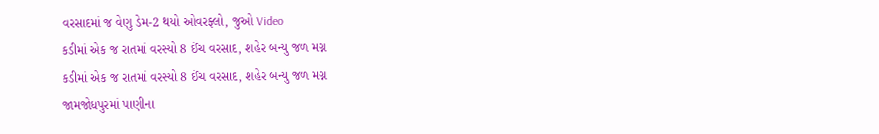વરસાદમાં જ વેણુ ડેમ-2 થયો ઓવરફ્લો, જુઓ Video
કડીમાં એક જ રાતમાં વરસ્યો 8 ઈંચ વરસાદ, શહેર બન્યુ જળ મગ્ન
કડીમાં એક જ રાતમાં વરસ્યો 8 ઈંચ વરસાદ, શહેર બન્યુ જળ મગ્ન
જામજોધપુરમાં પાણીના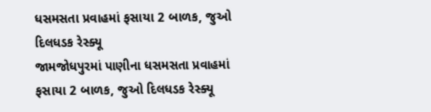ધસમસતા પ્રવાહમાં ફસાયા 2 બાળક, જુઓ દિલધડક રેસ્ક્યૂ
જામજોધપુરમાં પાણીના ધસમસતા પ્રવાહમાં ફસાયા 2 બાળક, જુઓ દિલધડક રેસ્ક્યૂ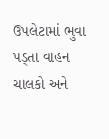ઉપલેટામાં ભુવા પડ્તા વાહન ચાલકો અને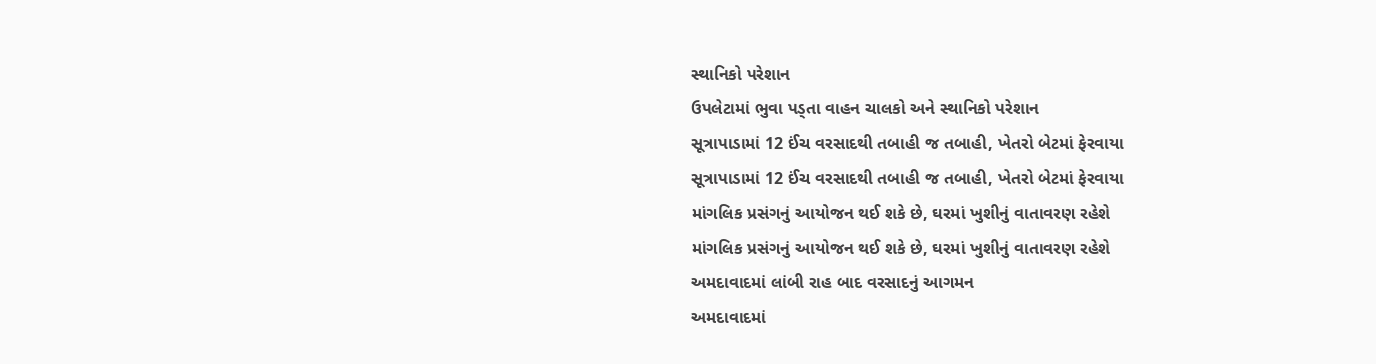સ્થાનિકો પરેશાન
ઉપલેટામાં ભુવા પડ્તા વાહન ચાલકો અને સ્થાનિકો પરેશાન
સૂત્રાપાડામાં 12 ઈંચ વરસાદથી તબાહી જ તબાહી, ખેતરો બેટમાં ફેરવાયા
સૂત્રાપાડામાં 12 ઈંચ વરસાદથી તબાહી જ તબાહી, ખેતરો બેટમાં ફેરવાયા
માંગલિક પ્રસંગનું આયોજન થઈ શકે છે, ઘરમાં ખુશીનું વાતાવરણ રહેશે
માંગલિક પ્રસંગનું આયોજન થઈ શકે છે, ઘરમાં ખુશીનું વાતાવરણ રહેશે
અમદાવાદમાં લાંબી રાહ બાદ વરસાદનું આગમન
અમદાવાદમાં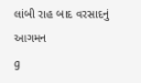લાંબી રાહ બાદ વરસાદનું આગમન
g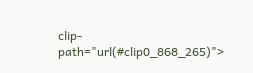clip-path="url(#clip0_868_265)">